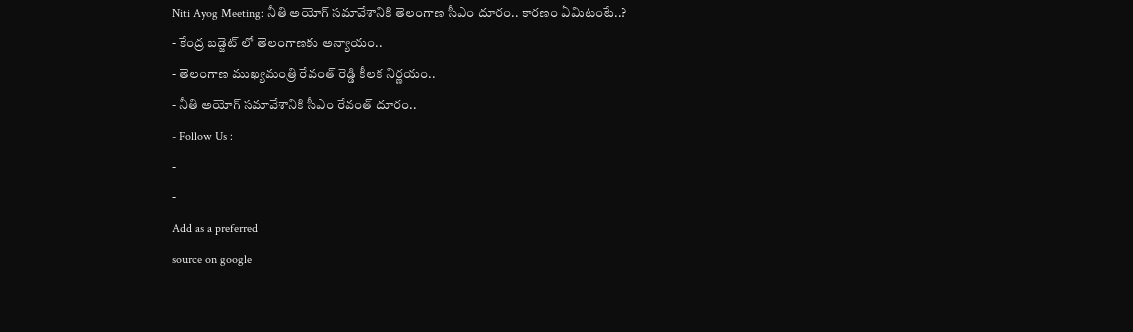Niti Ayog Meeting: నీతి అయోగ్ సమావేశానికి తెలంగాణ సీఎం దూరం.. కారణం ఏమిటంటే..?
- కేంద్ర బడ్జెట్ లో తెలంగాణకు అన్యాయం..
- తెలంగాణ ముఖ్యమంత్రి రేవంత్ రెడ్డి కీలక నిర్ణయం..
- నీతి అయోగ్ సమావేశానికి సీఎం రేవంత్ దూరం..
- Follow Us :
-
-
Add as a preferred
source on google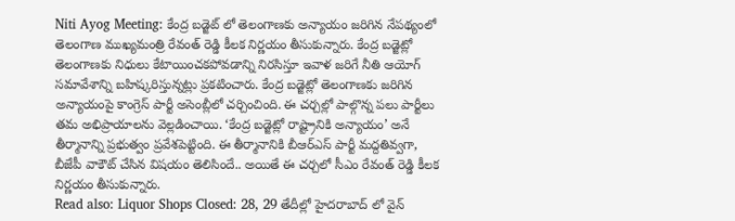Niti Ayog Meeting: కేంద్ర బడ్జెట్ లో తెలంగాణకు అన్యాయం జరిగిన నేపథ్యంలో తెలంగాణ ముఖ్యమంత్రి రేవంత్ రెడ్డి కీలక నిర్ణయం తీసుకున్నారు. కేంద్ర బడ్జెట్లో తెలంగాణకు నిధులు కేటాయించకపోవడాన్ని నిరసిస్తూ ఇవాళ జరిగే నీతి ఆయోగ్ సమావేశాన్ని బహిష్కరిస్తున్నట్లు ప్రకటించారు. కేంద్ర బడ్జెట్లో తెలంగాణకు జరిగిన అన్యాయంపై కాంగ్రెస్ పార్టీ అసెంబ్లీలో చర్చించింది. ఈ చర్చల్లో పాల్గొన్న పలు పార్టీలు తమ అభిప్రాయాలను వెల్లడించాయి. ‘కేంద్ర బడ్జెట్లో రాష్ట్రానికి అన్యాయం’ అనే తీర్మానాన్ని ప్రభుత్వం ప్రవేశపెట్టింది. ఈ తీర్మానానికి బీఆర్ఎస్ పార్టీ మద్దతివ్వగా, బీజేపీ వాకౌట్ చేసిన విషయం తెలిసిందే.. అయితే ఈ చర్చలో సీఎం రేవంత్ రెడ్డి కీలక నిర్ణయం తీసుకున్నారు.
Read also: Liquor Shops Closed: 28, 29 తేదీల్లో హైదరాబాద్ లో వైన్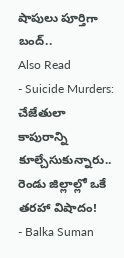షాపులు పూర్తిగా బంద్..
Also Read
- Suicide Murders: చేజేతులా కాపురాన్ని కూల్చేసుకున్నారు.. రెండు జిల్లాల్లో ఒకే తరహా విషాదం!
- Balka Suman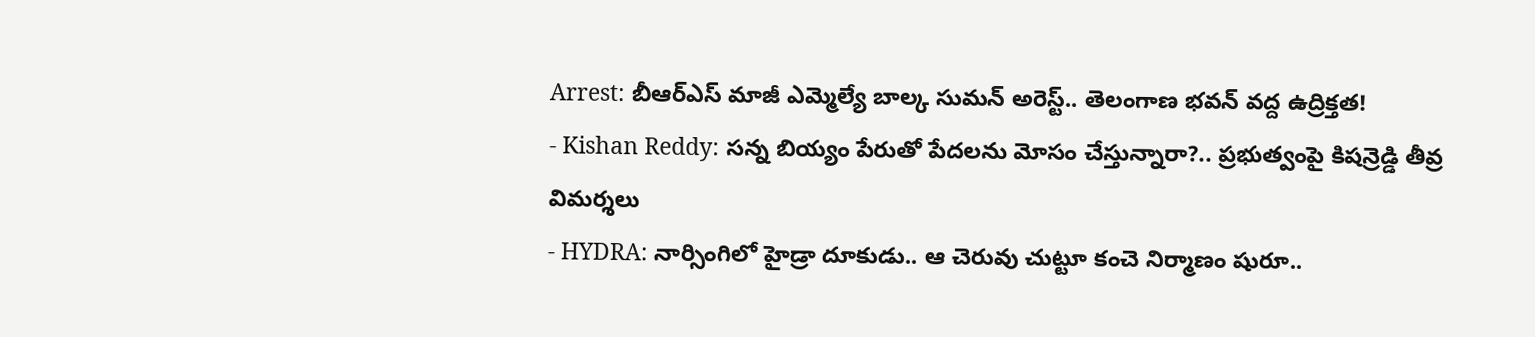Arrest: బీఆర్ఎస్ మాజీ ఎమ్మెల్యే బాల్క సుమన్ అరెస్ట్.. తెలంగాణ భవన్ వద్ద ఉద్రిక్తత!
- Kishan Reddy: సన్న బియ్యం పేరుతో పేదలను మోసం చేస్తున్నారా?.. ప్రభుత్వంపై కిషన్రెడ్డి తీవ్ర విమర్శలు
- HYDRA: నార్సింగిలో హైడ్రా దూకుడు.. ఆ చెరువు చుట్టూ కంచె నిర్మాణం షురూ..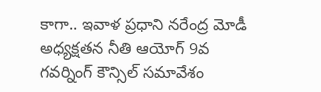కాగా.. ఇవాళ ప్రధాని నరేంద్ర మోడీ అధ్యక్షతన నీతి ఆయోగ్ 9వ గవర్నింగ్ కౌన్సిల్ సమావేశం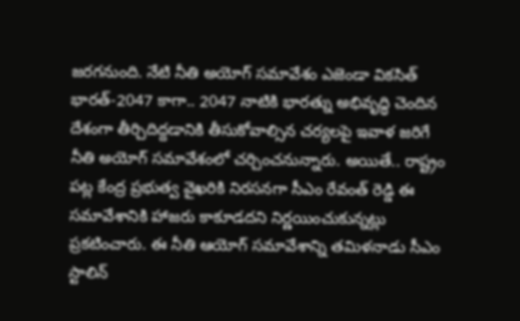జరగనుంది. నేటి నీతి అయోగ్ సమావేశం ఎజెండా వికసిత్ భారత్-2047 కాగా.. 2047 నాటికి భారత్ను అభివృద్ధి చెందిన దేశంగా తీర్చిదిద్దడానికి తీసుకోవాల్సిన చర్యలపై ఇవాళ జరిగే నీతి అయోగ్ సమావేశంలో చర్చించనున్నారు. అయితే.. రాష్ట్రం పట్ల కేంద్ర ప్రభుత్వ వైఖరికి నిరసనగా సీఎం రేవంత్ రెడ్డి ఈ సమావేశానికి హాజరు కాకూడదని నిర్ణయించుకున్నట్లు ప్రకటించారు. ఈ నీతి ఆయోగ్ సమావేశాన్ని తమిళనాడు సీఎం స్టాలిన్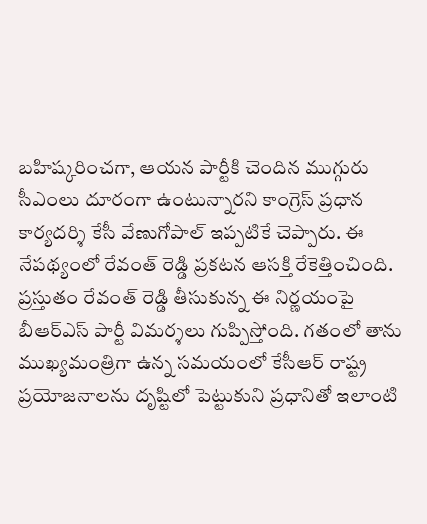బహిష్కరించగా, ఆయన పార్టీకి చెందిన ముగ్గురు సీఎంలు దూరంగా ఉంటున్నారని కాంగ్రెస్ ప్రధాన కార్యదర్శి కేసీ వేణుగోపాల్ ఇప్పటికే చెప్పారు. ఈ నేపథ్యంలో రేవంత్ రెడ్డి ప్రకటన ఆసక్తి రేకెత్తించింది. ప్రస్తుతం రేవంత్ రెడ్డి తీసుకున్న ఈ నిర్ణయంపై బీఆర్ఎస్ పార్టీ విమర్శలు గుప్పిస్తోంది. గతంలో తాను ముఖ్యమంత్రిగా ఉన్న సమయంలో కేసీఆర్ రాష్ట్ర ప్రయోజనాలను దృష్టిలో పెట్టుకుని ప్రధానితో ఇలాంటి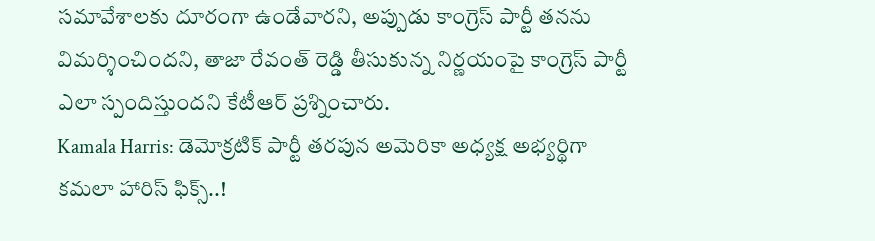సమావేశాలకు దూరంగా ఉండేవారని, అప్పుడు కాంగ్రెస్ పార్టీ తనను విమర్శించిందని, తాజా రేవంత్ రెడ్డి తీసుకున్న నిర్ణయంపై కాంగ్రెస్ పార్టీ ఎలా స్పందిస్తుందని కేటీఆర్ ప్రశ్నించారు.
Kamala Harris: డెమోక్రటిక్ పార్టీ తరపున అమెరికా అధ్యక్ష అభ్యర్థిగా కమలా హారిస్ ఫిక్స్..!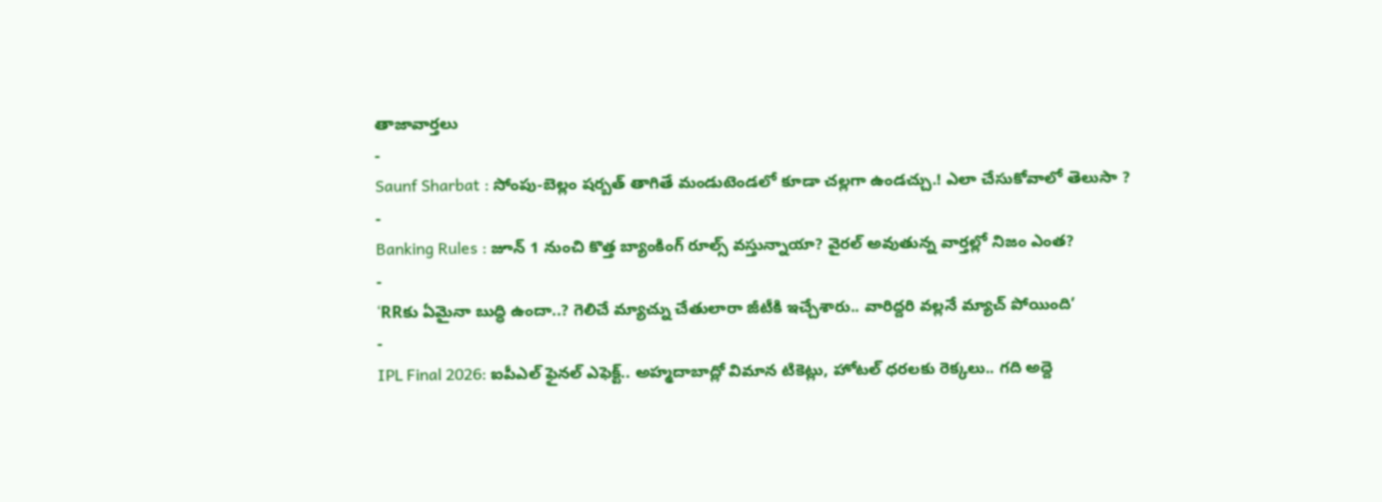తాజావార్తలు
-
Saunf Sharbat : సోంపు-బెల్లం షర్బత్ తాగితే మండుటెండలో కూడా చల్లగా ఉండచ్చు.! ఎలా చేసుకోవాలో తెలుసా ?
-
Banking Rules : జూన్ 1 నుంచి కొత్త బ్యాంకింగ్ రూల్స్ వస్తున్నాయా? వైరల్ అవుతున్న వార్తల్లో నిజం ఎంత?
-
‘RRకు ఏమైనా బుద్ధి ఉందా..? గెలిచే మ్యాచ్ను చేతులారా జీటీకి ఇచ్చేశారు.. వారిద్దరి వల్లనే మ్యాచ్ పోయింది’
-
IPL Final 2026: ఐపీఎల్ ఫైనల్ ఎఫెక్ట్.. అహ్మదాబాద్లో విమాన టికెట్లు, హోటల్ ధరలకు రెక్కలు.. గది అద్దె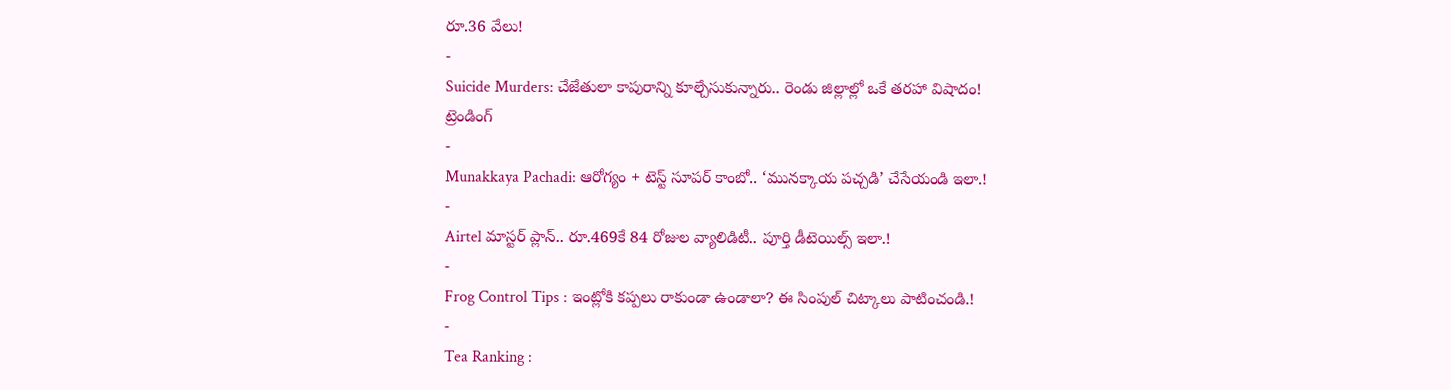రూ.36 వేలు!
-
Suicide Murders: చేజేతులా కాపురాన్ని కూల్చేసుకున్నారు.. రెండు జిల్లాల్లో ఒకే తరహా విషాదం!
ట్రెండింగ్
-
Munakkaya Pachadi: ఆరోగ్యం + టెస్ట్ సూపర్ కాంబో.. ‘మునక్కాయ పచ్చడి’ చేసేయండి ఇలా.!
-
Airtel మాస్టర్ ప్లాన్.. రూ.469కే 84 రోజుల వ్యాలిడిటీ.. పూర్తి డీటెయిల్స్ ఇలా.!
-
Frog Control Tips : ఇంట్లోకి కప్పలు రాకుండా ఉండాలా? ఈ సింపుల్ చిట్కాలు పాటించండి.!
-
Tea Ranking :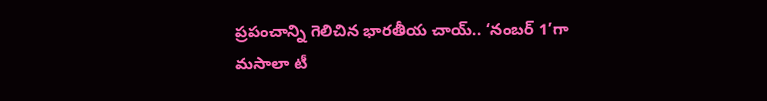ప్రపంచాన్ని గెలిచిన భారతీయ చాయ్.. ‘నంబర్ 1’గా మసాలా టీ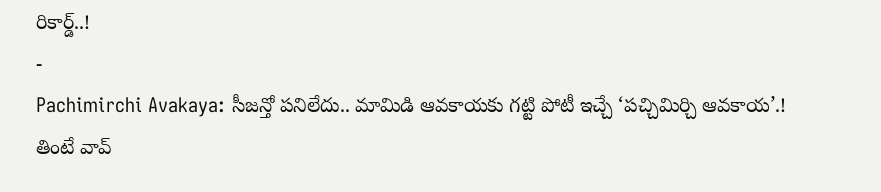రికార్డ్..!
-
Pachimirchi Avakaya: సీజన్తో పనిలేదు.. మామిడి ఆవకాయకు గట్టి పోటీ ఇచ్చే ‘పచ్చిమిర్చి ఆవకాయ’.! తింటే వావ్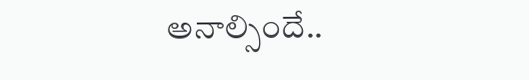అనాల్సిందే..